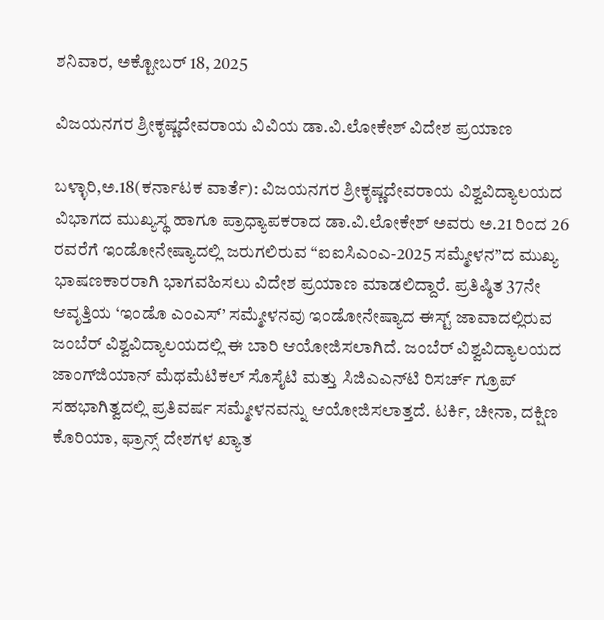ಶನಿವಾರ, ಅಕ್ಟೋಬರ್ 18, 2025

ವಿಜಯನಗರ ಶ್ರೀಕೃಷ್ಣದೇವರಾಯ ವಿವಿಯ ಡಾ.ವಿ.ಲೋಕೇಶ್ ವಿದೇಶ ಪ್ರಯಾಣ

ಬಳ್ಳಾರಿ,ಅ.18(ಕರ್ನಾಟಕ ವಾರ್ತೆ): ವಿಜಯನಗರ ಶ್ರೀಕೃಷ್ಣದೇವರಾಯ ವಿಶ್ವವಿದ್ಯಾಲಯದ ವಿಭಾಗದ ಮುಖ್ಯಸ್ಥ ಹಾಗೂ ಪ್ರಾಧ್ಯಾಪಕರಾದ ಡಾ.ವಿ.ಲೋಕೇಶ್ ಅವರು ಅ.21 ರಿಂದ 26 ರವರೆಗೆ ಇಂಡೋನೇಷ್ಯಾದಲ್ಲಿ ಜರುಗಲಿರುವ “ಐಐಸಿಎಂಎ-2025 ಸಮ್ಮೇಳನ”ದ ಮುಖ್ಯ ಭಾಷಣಕಾರರಾಗಿ ಭಾಗವಹಿಸಲು ವಿದೇಶ ಪ್ರಯಾಣ ಮಾಡಲಿದ್ದಾರೆ. ಪ್ರತಿಷ್ಠಿತ 37ನೇ ಆವೃತ್ತಿಯ ‘ಇಂಡೊ ಎಂಎಸ್’ ಸಮ್ಮೇಳನವು ಇಂಡೋನೇಷ್ಯಾದ ಈಸ್ಟ್ ಜಾವಾದಲ್ಲಿರುವ ಜಂಬೆರ್ ವಿಶ್ವವಿದ್ಯಾಲಯದಲ್ಲಿ ಈ ಬಾರಿ ಆಯೋಜಿಸಲಾಗಿದೆ. ಜಂಬೆರ್ ವಿಶ್ವವಿದ್ಯಾಲಯದ ಜಾಂಗ್‌ಜಿಯಾನ್ ಮೆಥಮೆಟಿಕಲ್ ಸೊಸೈಟಿ ಮತ್ತು ಸಿಜಿಎಎನ್‌ಟಿ ರಿಸರ್ಚ್ ಗ್ರೂಪ್ ಸಹಭಾಗಿತ್ವದಲ್ಲಿ ಪ್ರತಿವರ್ಷ ಸಮ್ಮೇಳನವನ್ನು ಆಯೋಜಿಸಲಾತ್ತದೆ. ಟರ್ಕಿ, ಚೀನಾ, ದಕ್ಷಿಣ ಕೊರಿಯಾ, ಫ್ರಾನ್ಸ್ ದೇಶಗಳ ಖ್ಯಾತ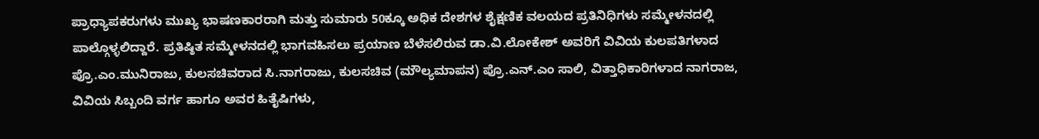ಪ್ರಾಧ್ಯಾಪಕರುಗಳು ಮುಖ್ಯ ಭಾಷಣಕಾರರಾಗಿ ಮತ್ತು ಸುಮಾರು 50ಕ್ಕೂ ಅಧಿಕ ದೇಶಗಳ ಶೈಕ್ಷಣಿಕ ವಲಯದ ಪ್ರತಿನಿಧಿಗಳು ಸಮ್ಮೇಳನದಲ್ಲಿ ಪಾಲ್ಗೊಳ್ಳಲಿದ್ದಾರೆ. ಪ್ರತಿಷ್ಠಿತ ಸಮ್ಮೇಳನದಲ್ಲಿ ಭಾಗವಹಿಸಲು ಪ್ರಯಾಣ ಬೆಳೆಸಲಿರುವ ಡಾ.ವಿ.ಲೋಕೇಶ್ ಅವರಿಗೆ ವಿವಿಯ ಕುಲಪತಿಗಳಾದ ಪ್ರೊ.ಎಂ.ಮುನಿರಾಜು, ಕುಲಸಚಿವರಾದ ಸಿ.ನಾಗರಾಜು, ಕುಲಸಚಿವ (ಮೌಲ್ಯಮಾಪನ) ಪ್ರೊ.ಎನ್.ಎಂ ಸಾಲಿ, ವಿತ್ತಾಧಿಕಾರಿಗಳಾದ ನಾಗರಾಜ, ವಿವಿಯ ಸಿಬ್ಬಂದಿ ವರ್ಗ ಹಾಗೂ ಅವರ ಹಿತೈಷಿಗಳು,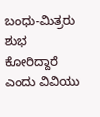ಬಂಧು-ಮಿತ್ರರು ಶುಭ ಕೋರಿದ್ದಾರೆ ಎಂದು ವಿವಿಯು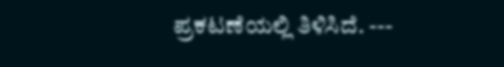ಪ್ರಕಟಣೆಯಲ್ಲಿ ತಿಳಿಸಿದೆ. ---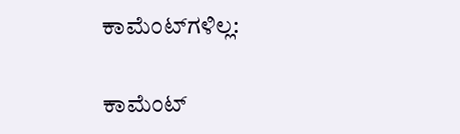ಕಾಮೆಂಟ್‌ಗಳಿಲ್ಲ:

ಕಾಮೆಂಟ್‌‌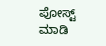ಪೋಸ್ಟ್‌ ಮಾಡಿ